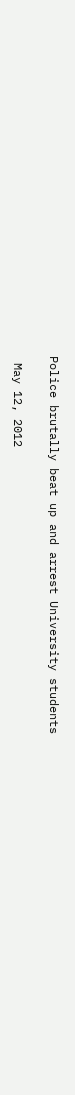Police brutally beat up and arrest University students

 May 12, 2012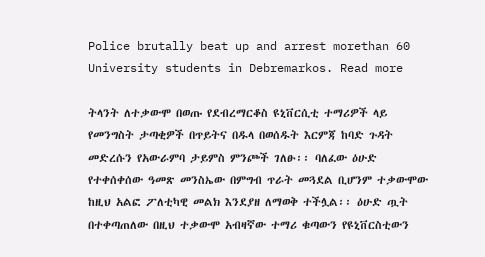Police brutally beat up and arrest morethan 60 University students in Debremarkos. Read more

ትላንት ለተቃውሞ በወጡ የደብረማርቆስ ዩኒቨርሲቲ ተማሪዎች ላይ የመንግስት ታጣቂዎች በጥይትና በዱላ በወሰዱት እርምጃ ከባድ ጉዳት መድረሱን የአውራምባ ታይምስ ምንጮች ገለፁ፡፡ ባለፈው ዕሁድ የተቀሰቀሰው ዓመጽ መንስኤው በምግብ ጥራት መጓደል ቢሆንም ተቃውሞው ከዚህ አልፎ ፖለቲካዊ መልክ እንደያዘ ለማወቅ ተችሏል፡፡ ዕሁድ ጧት በተቀጣጠለው በዚህ ተቃውሞ አብዛኛው ተማሪ ቁጣውን የዩኒቨርስቲውን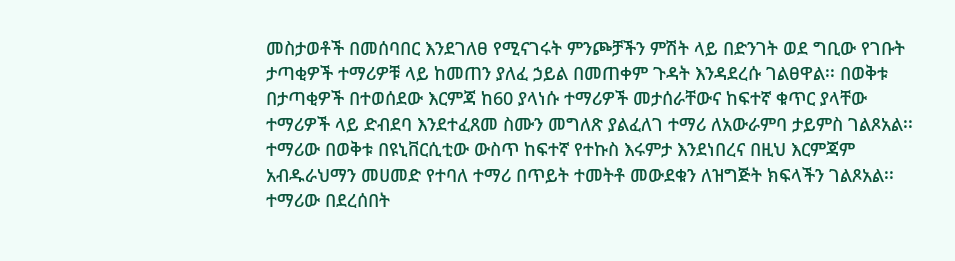መስታወቶች በመሰባበር እንደገለፀ የሚናገሩት ምንጮቻችን ምሽት ላይ በድንገት ወደ ግቢው የገቡት ታጣቂዎች ተማሪዎቹ ላይ ከመጠን ያለፈ ኃይል በመጠቀም ጉዳት እንዳደረሱ ገልፀዋል፡፡ በወቅቱ በታጣቂዎች በተወሰደው እርምጃ ከ60 ያላነሱ ተማሪዎች መታሰራቸውና ከፍተኛ ቁጥር ያላቸው ተማሪዎች ላይ ድብደባ እንደተፈጸመ ስሙን መግለጽ ያልፈለገ ተማሪ ለአውራምባ ታይምስ ገልጾአል፡፡ ተማሪው በወቅቱ በዩኒቨርሲቲው ውስጥ ከፍተኛ የተኩስ እሩምታ እንደነበረና በዚህ እርምጃም አብዱራህማን መሀመድ የተባለ ተማሪ በጥይት ተመትቶ መውደቁን ለዝግጅት ክፍላችን ገልጾአል፡፡ ተማሪው በደረሰበት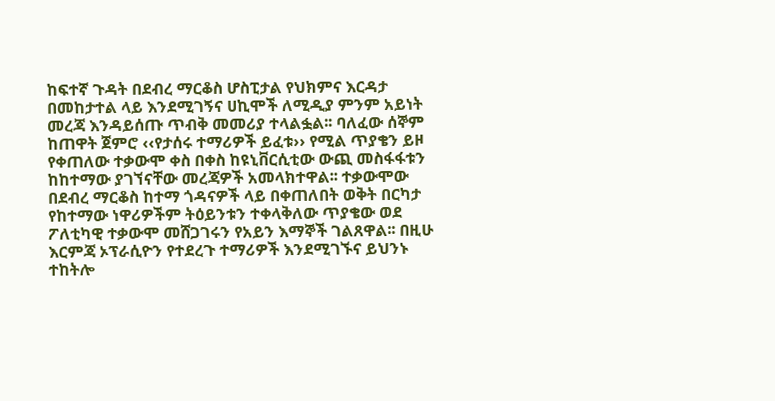ከፍተኛ ጉዳት በደብረ ማርቆስ ሆስፒታል የህክምና እርዳታ በመከታተል ላይ እንደሚገኝና ሀኪሞች ለሚዲያ ምንም አይነት መረጃ እንዳይሰጡ ጥብቅ መመሪያ ተላልፏል፡፡ ባለፈው ሰኞም ከጠዋት ጀምሮ ‹‹የታሰሩ ተማሪዎች ይፈቱ›› የሚል ጥያቄን ይዞ የቀጠለው ተቃውሞ ቀስ በቀስ ከዩኒቨርሲቲው ውጪ መስፋፋቱን ከከተማው ያገኘናቸው መረጃዎች አመላክተዋል፡፡ ተቃውሞው በደብረ ማርቆስ ከተማ ጎዳናዎች ላይ በቀጠለበት ወቅት በርካታ የከተማው ነዋሪዎችም ትዕይንቱን ተቀላቅለው ጥያቄው ወደ ፖለቲካዊ ተቃውሞ መሸጋገሩን የአይን እማኞች ገልጸዋል፡፡ በዚሁ እርምጃ ኦፕራሲዮን የተደረጉ ተማሪዎች እንደሚገኙና ይህንኑ ተከትሎ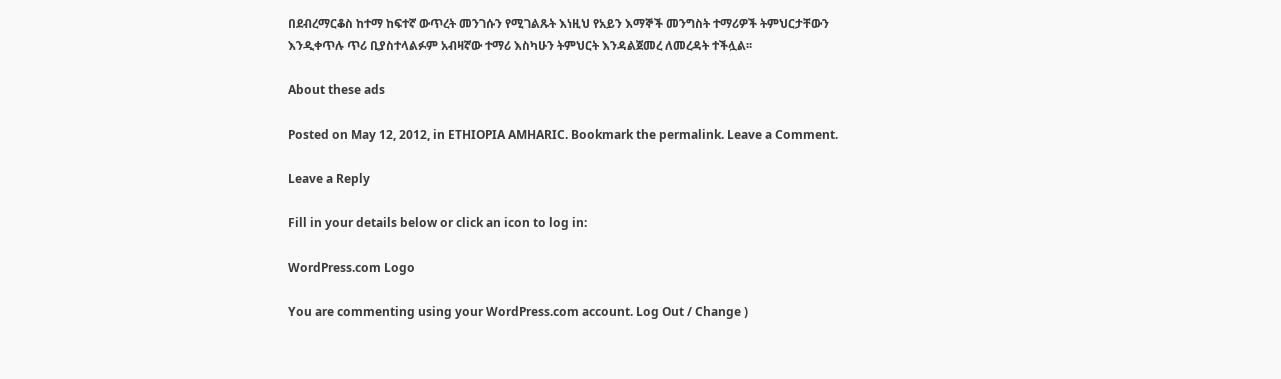በደብረማርቆስ ከተማ ከፍተኛ ውጥረት መንገሱን የሚገልጹት እነዚህ የአይን እማኞች መንግስት ተማሪዎች ትምህርታቸውን እንዲቀጥሉ ጥሪ ቢያስተላልፉም አብዛኛው ተማሪ እስካሁን ትምህርት እንዳልጀመረ ለመረዳት ተችሏል፡፡

About these ads

Posted on May 12, 2012, in ETHIOPIA AMHARIC. Bookmark the permalink. Leave a Comment.

Leave a Reply

Fill in your details below or click an icon to log in:

WordPress.com Logo

You are commenting using your WordPress.com account. Log Out / Change )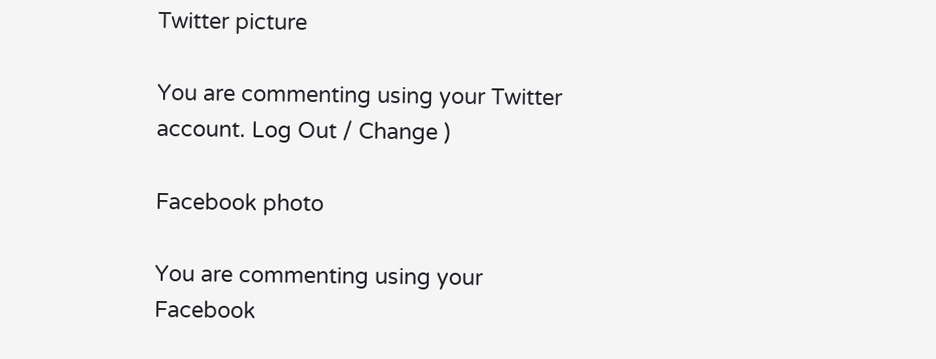Twitter picture

You are commenting using your Twitter account. Log Out / Change )

Facebook photo

You are commenting using your Facebook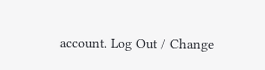account. Log Out / Change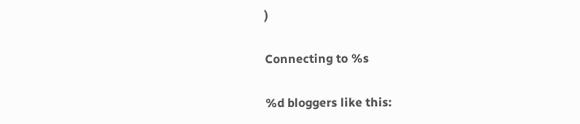)

Connecting to %s

%d bloggers like this: